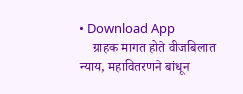• Download App
    ग्राहक मागत होते वीजबिलात न्याय, महावितरणने बांधून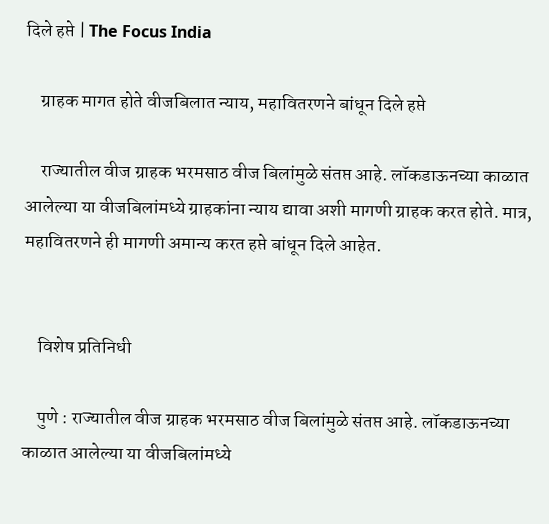दिले हप्ते | The Focus India

    ग्राहक मागत होते वीजबिलात न्याय, महावितरणने बांधून दिले हप्ते

    राज्यातील वीज ग्राहक भरमसाठ वीज बिलांमुळे संतप्त आहे. लॉकडाऊनच्या काळात आलेल्या या वीजबिलांमध्ये ग्राहकांना न्याय द्यावा अशी मागणी ग्राहक करत होते. मात्र, महावितरणने ही मागणी अमान्य करत हप्ते बांधून दिले आहेत.


    विशेष प्रतिनिधी

    पुणे : राज्यातील वीज ग्राहक भरमसाठ वीज बिलांमुळे संतप्त आहे. लॉकडाऊनच्या काळात आलेल्या या वीजबिलांमध्ये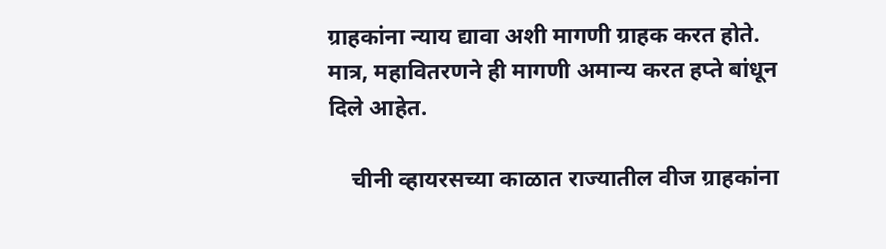ग्राहकांना न्याय द्यावा अशी मागणी ग्राहक करत होते. मात्र, महावितरणने ही मागणी अमान्य करत हप्ते बांधून दिले आहेत.

    चीनी व्हायरसच्या काळात राज्यातील वीज ग्राहकांना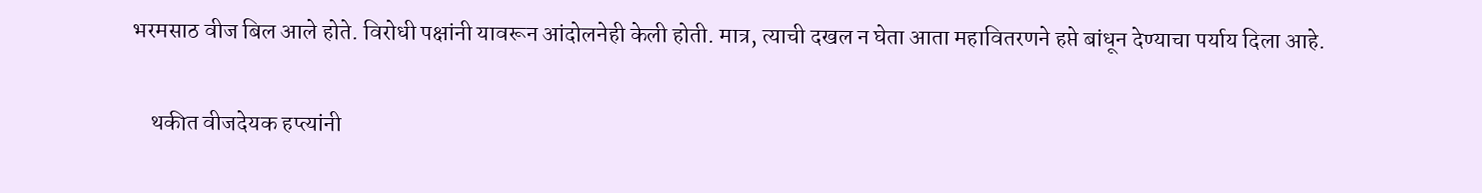भरमसाठ वीज बिल आले होते. विरोधी पक्षांनी यावरून आंदोलनेही केली होती. मात्र, त्याची दखल न घेता आता महावितरणने हप्ते बांधून देण्याचा पर्याय दिला आहे.

    थकीत वीजदेयक हप्त्यांनी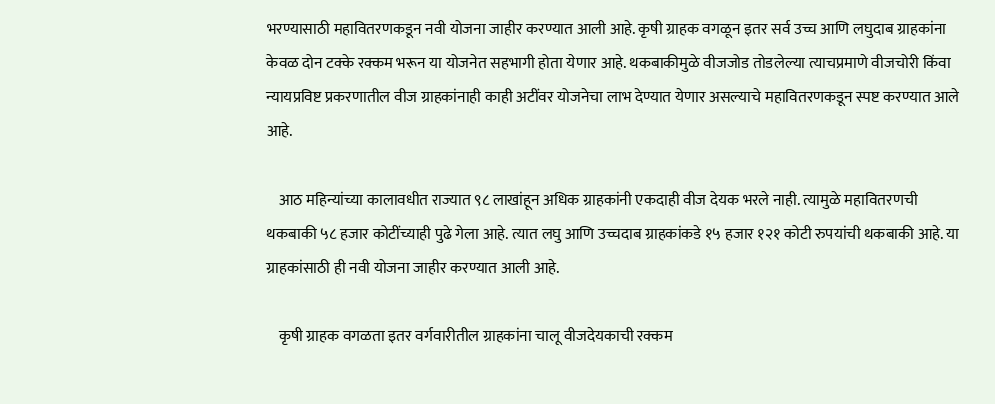भरण्यासाठी महावितरणकडून नवी योजना जाहीर करण्यात आली आहे. कृषी ग्राहक वगळून इतर सर्व उच्च आणि लघुदाब ग्राहकांना केवळ दोन टक्के रक्कम भरून या योजनेत सहभागी होता येणार आहे. थकबाकीमुळे वीजजोड तोडलेल्या त्याचप्रमाणे वीजचोरी किंवा न्यायप्रविष्ट प्रकरणातील वीज ग्राहकांनाही काही अटींवर योजनेचा लाभ देण्यात येणार असल्याचे महावितरणकडून स्पष्ट करण्यात आले आहे.

    आठ महिन्यांच्या कालावधीत राज्यात ९८ लाखांहून अधिक ग्राहकांनी एकदाही वीज देयक भरले नाही. त्यामुळे महावितरणची थकबाकी ५८ हजार कोटींच्याही पुढे गेला आहे. त्यात लघु आणि उच्चदाब ग्राहकांकडे १५ हजार १२१ कोटी रुपयांची थकबाकी आहे. या ग्राहकांसाठी ही नवी योजना जाहीर करण्यात आली आहे.

    कृषी ग्राहक वगळता इतर वर्गवारीतील ग्राहकांना चालू वीजदेयकाची रक्कम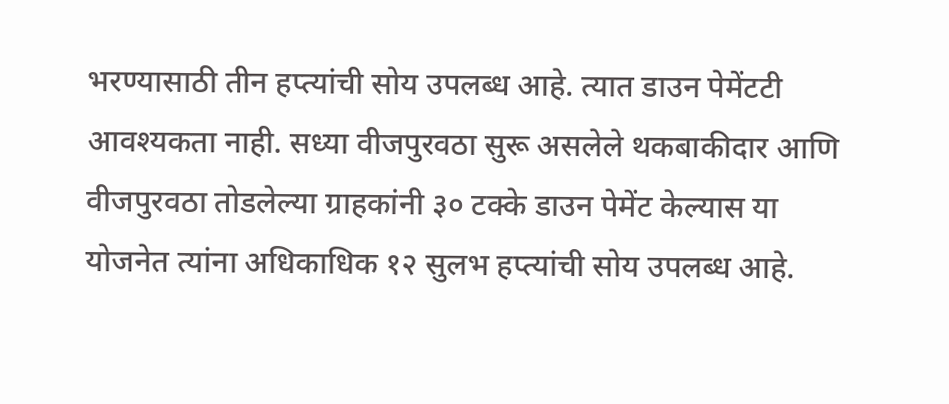भरण्यासाठी तीन हप्त्यांची सोय उपलब्ध आहे. त्यात डाउन पेमेंटटी आवश्यकता नाही. सध्या वीजपुरवठा सुरू असलेले थकबाकीदार आणि वीजपुरवठा तोडलेल्या ग्राहकांनी ३० टक्के डाउन पेमेंट केल्यास या योजनेत त्यांना अधिकाधिक १२ सुलभ हप्त्यांची सोय उपलब्ध आहे.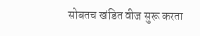सोबतच खंडित वीज सुरू करता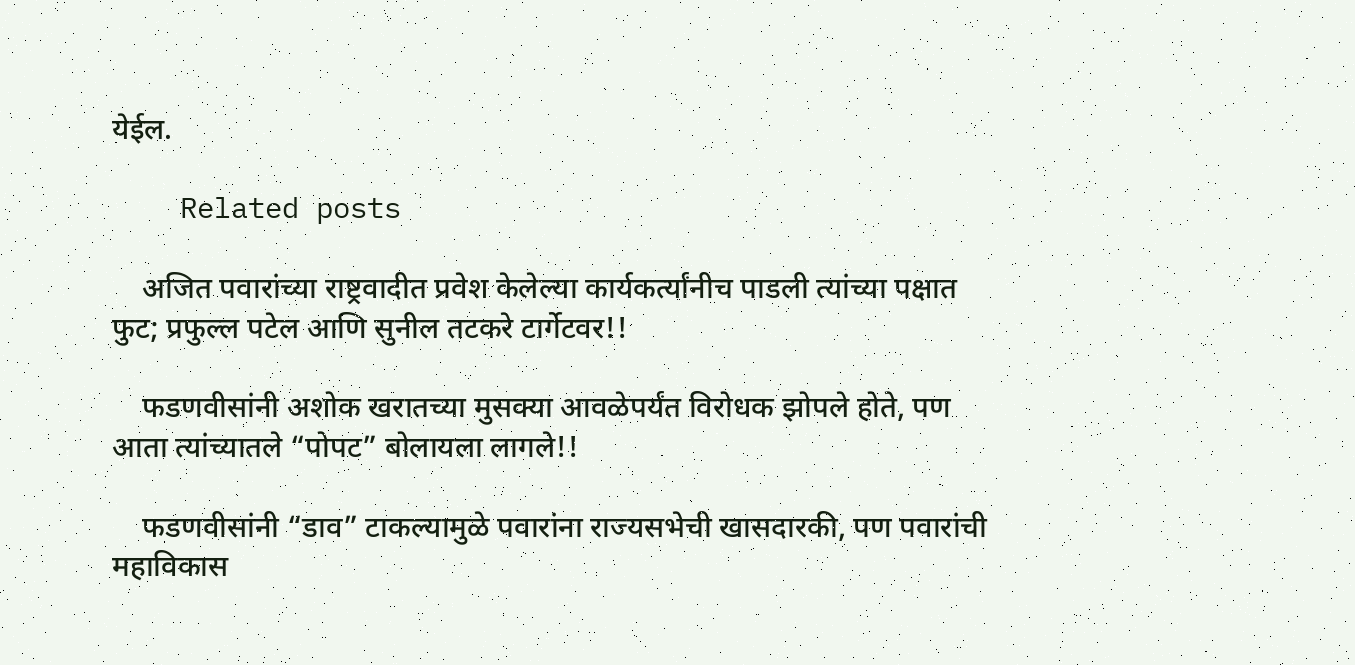येईल.

    Related posts

    अजित पवारांच्या राष्ट्रवादीत प्रवेश केलेल्या कार्यकर्त्यांनीच पाडली त्यांच्या पक्षात फुट; प्रफुल्ल पटेल आणि सुनील तटकरे टार्गेटवर!!

    फडणवीसांनी अशोक खरातच्या मुसक्या आवळेपर्यंत विरोधक झोपले होते, पण आता त्यांच्यातले “पोपट” बोलायला लागले!!

    फडणवीसांनी “डाव” टाकल्यामुळे पवारांना राज्यसभेची खासदारकी, पण पवारांची महाविकास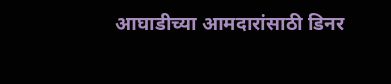आघाडीच्या आमदारांसाठी डिनर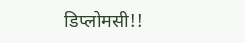डिप्लोमसी!!